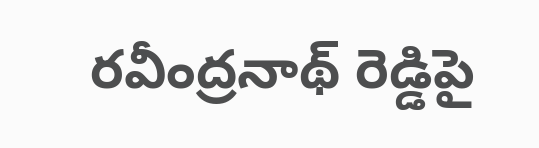రవీంద్రనాథ్ రెడ్డిపై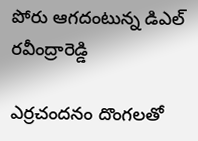పోరు ఆగదంటున్న డిఎల్ రవీంద్రారెడ్డి

ఎర్రచందనం దొంగలతో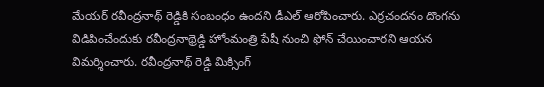మేయర్ రవీంద్రనాథ్ రెడ్డికి సంబంధం ఉందని డీఎల్ ఆరోపించారు. ఎర్రచందనం దొంగను విడిపించేందుకు రవీంద్రనాథ్రెడ్డి హోంమంత్రి పేషీ నుంచి ఫోన్ చేయించారని ఆయన విమర్శించారు. రవీంద్రనాథ్ రెడ్డి మిక్సింగ్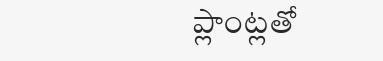ప్లాంట్లతో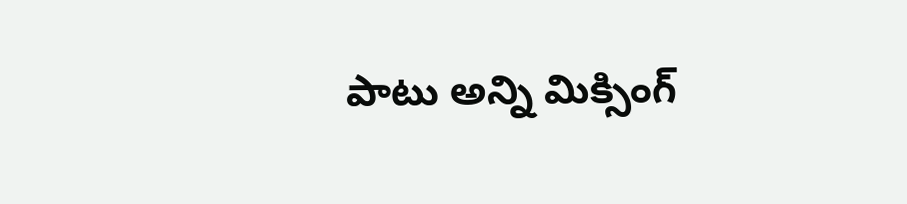పాటు అన్ని మిక్సింగ్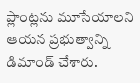ప్లాంట్లను మూసేయాలని ఆయన ప్రభుత్వాన్ని డిమాండ్ చేశారు.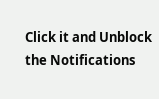Click it and Unblock the Notifications